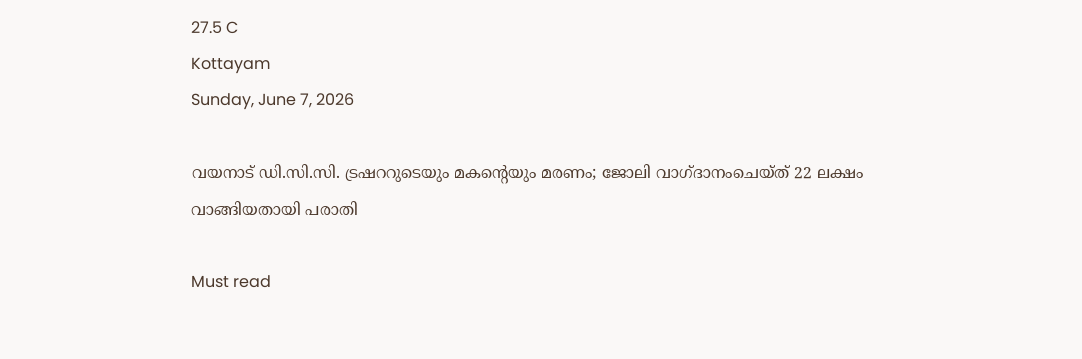27.5 C
Kottayam
Sunday, June 7, 2026

വയനാട് ഡി.സി.സി. ട്രഷററുടെയും മകന്റെയും മരണം; ജോലി വാഗ്ദാനംചെയ്ത് 22 ലക്ഷം വാങ്ങിയതായി പരാതി

Must read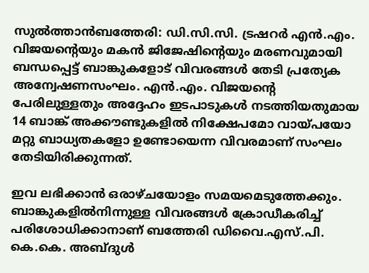സുല്‍ത്താന്‍ബത്തേരി: ഡി.സി.സി. ട്രഷറര്‍ എന്‍.എം. വിജയന്റെയും മകന്‍ ജിജേഷിന്റെയും മരണവുമായി ബന്ധപ്പെട്ട് ബാങ്കുകളോട് വിവരങ്ങള്‍ തേടി പ്രത്യേക അന്വേഷണസംഘം. എന്‍.എം. വിജയന്റെ പേരിലുള്ളതും അദ്ദേഹം ഇടപാടുകള്‍ നടത്തിയതുമായ 14 ബാങ്ക് അക്കൗണ്ടുകളില്‍ നിക്ഷേപമോ വായ്പയോ മറ്റു ബാധ്യതകളോ ഉണ്ടോയെന്ന വിവരമാണ് സംഘം തേടിയിരിക്കുന്നത്.

ഇവ ലഭിക്കാന്‍ ഒരാഴ്ചയോളം സമയമെടുത്തേക്കും. ബാങ്കുകളില്‍നിന്നുള്ള വിവരങ്ങള്‍ ക്രോഡീകരിച്ച് പരിശോധിക്കാനാണ് ബത്തേരി ഡിവൈ.എസ്.പി. കെ.കെ. അബ്ദുള്‍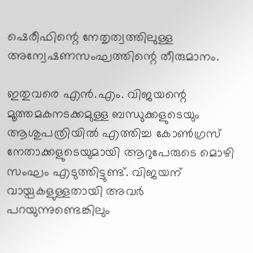ഷെരീഫിന്റെ നേതൃത്വത്തിലുള്ള അന്വേഷണസംഘത്തിന്റെ തീരുമാനം.

ഇതുവരെ എന്‍.എം. വിജയന്റെ മൂത്തമകനടക്കമുള്ള ബന്ധുക്കളുടെയും ആശുപത്രിയില്‍ എത്തിച്ച കോണ്‍ഗ്രസ് നേതാക്കളുടെയുമായി ആറുപേരുടെ മൊഴി സംഘം എടുത്തിട്ടുണ്ട്. വിജയന് വായ്പകളുള്ളതായി അവര്‍ പറയുന്നുണ്ടെങ്കിലും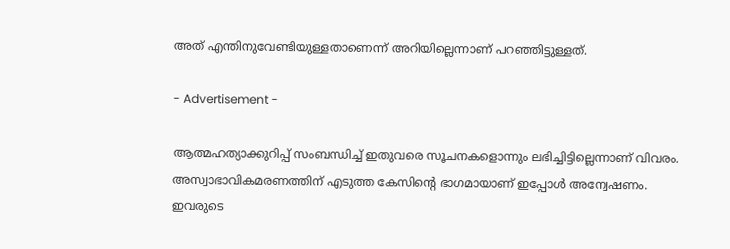അത് എന്തിനുവേണ്ടിയുള്ളതാണെന്ന് അറിയില്ലെന്നാണ് പറഞ്ഞിട്ടുള്ളത്.

- Advertisement -

ആത്മഹത്യാക്കുറിപ്പ് സംബന്ധിച്ച് ഇതുവരെ സൂചനകളൊന്നും ലഭിച്ചിട്ടില്ലെന്നാണ് വിവരം. അസ്വാഭാവികമരണത്തിന് എടുത്ത കേസിന്റെ ഭാഗമായാണ് ഇപ്പോള്‍ അന്വേഷണം. ഇവരുടെ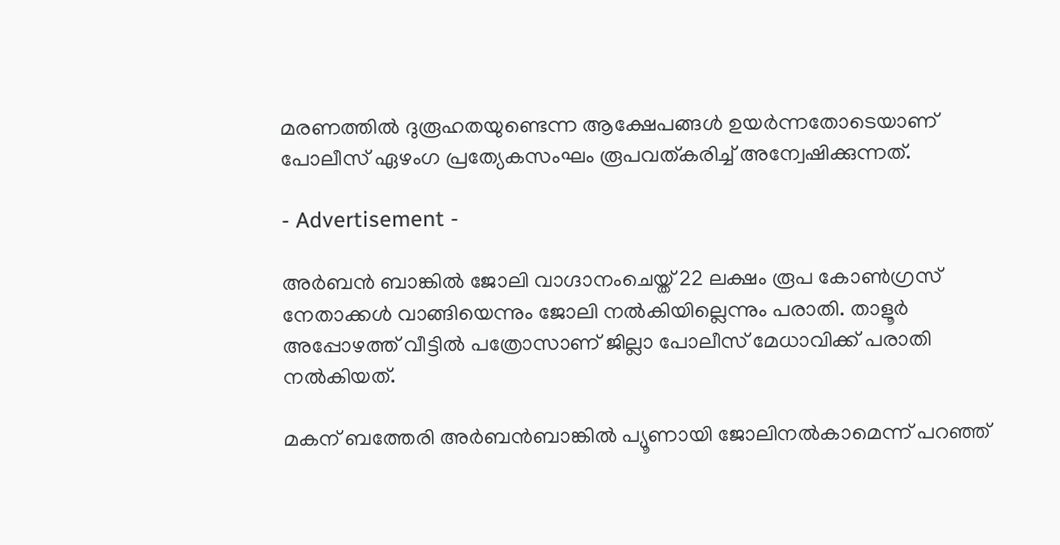മരണത്തില്‍ ദുരൂഹതയുണ്ടെന്ന ആക്ഷേപങ്ങള്‍ ഉയര്‍ന്നതോടെയാണ് പോലീസ് ഏഴംഗ പ്രത്യേകസംഘം രൂപവത്കരിച്ച് അന്വേഷിക്കുന്നത്.

- Advertisement -

അര്‍ബന്‍ ബാങ്കില്‍ ജോലി വാഗ്ദാനംചെയ്ത് 22 ലക്ഷം രൂപ കോണ്‍ഗ്രസ് നേതാക്കള്‍ വാങ്ങിയെന്നും ജോലി നല്‍കിയില്ലെന്നും പരാതി. താളൂര്‍ അപ്പോഴത്ത് വീട്ടില്‍ പത്രോസാണ് ജില്ലാ പോലീസ് മേധാവിക്ക് പരാതി നല്‍കിയത്.

മകന് ബത്തേരി അര്‍ബന്‍ബാങ്കില്‍ പ്യൂണായി ജോലിനല്‍കാമെന്ന് പറഞ്ഞ്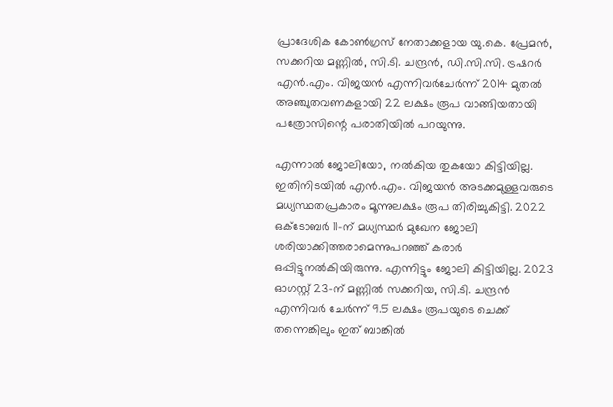പ്രാദേശിക കോണ്‍ഗ്രസ് നേതാക്കളായ യു.കെ. പ്രേമന്‍, സക്കറിയ മണ്ണില്‍, സി.ടി. ചന്ദ്രന്‍, ഡി.സി.സി. ട്രഷറര്‍ എന്‍.എം. വിജയന്‍ എന്നിവര്‍ചേര്‍ന്ന് 2014 മുതല്‍ അഞ്ചുതവണകളായി 22 ലക്ഷം രൂപ വാങ്ങിയതായി പത്രോസിന്റെ പരാതിയില്‍ പറയുന്നു.

എന്നാല്‍ ജോലിയോ, നല്‍കിയ തുകയോ കിട്ടിയില്ല. ഇതിനിടയില്‍ എന്‍.എം. വിജയന്‍ അടക്കമുള്ളവരുടെ മധ്യസ്ഥതപ്രകാരം മൂന്നുലക്ഷം രൂപ തിരിച്ചുകിട്ടി. 2022 ഒക്ടോബര്‍ 11-ന് മധ്യസ്ഥര്‍ മുഖേന ജോലി ശരിയാക്കിത്തരാമെന്നുപറഞ്ഞ് കരാര്‍ ഒപ്പിട്ടുനല്‍കിയിരുന്നു. എന്നിട്ടും ജോലി കിട്ടിയില്ല. 2023 ഓഗസ്റ്റ് 23-ന് മണ്ണില്‍ സക്കറിയ, സി.ടി. ചന്ദ്രന്‍ എന്നിവര്‍ ചേര്‍ന്ന് 9.5 ലക്ഷം രൂപയുടെ ചെക്ക് തന്നെങ്കിലും ഇത് ബാങ്കില്‍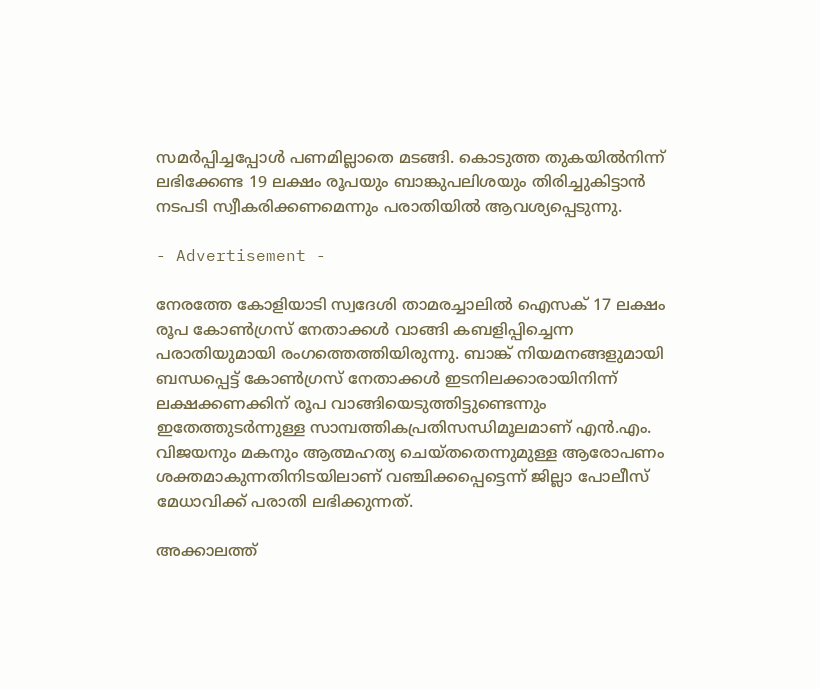സമര്‍പ്പിച്ചപ്പോള്‍ പണമില്ലാതെ മടങ്ങി. കൊടുത്ത തുകയില്‍നിന്ന് ലഭിക്കേണ്ട 19 ലക്ഷം രൂപയും ബാങ്കുപലിശയും തിരിച്ചുകിട്ടാന്‍ നടപടി സ്വീകരിക്കണമെന്നും പരാതിയില്‍ ആവശ്യപ്പെടുന്നു.

- Advertisement -

നേരത്തേ കോളിയാടി സ്വദേശി താമരച്ചാലില്‍ ഐസക് 17 ലക്ഷം രൂപ കോണ്‍ഗ്രസ് നേതാക്കള്‍ വാങ്ങി കബളിപ്പിച്ചെന്ന പരാതിയുമായി രംഗത്തെത്തിയിരുന്നു. ബാങ്ക് നിയമനങ്ങളുമായി ബന്ധപ്പെട്ട് കോണ്‍ഗ്രസ് നേതാക്കള്‍ ഇടനിലക്കാരായിനിന്ന് ലക്ഷക്കണക്കിന് രൂപ വാങ്ങിയെടുത്തിട്ടുണ്ടെന്നും ഇതേത്തുടര്‍ന്നുള്ള സാമ്പത്തികപ്രതിസന്ധിമൂലമാണ് എന്‍.എം. വിജയനും മകനും ആത്മഹത്യ ചെയ്തതെന്നുമുള്ള ആരോപണം ശക്തമാകുന്നതിനിടയിലാണ് വഞ്ചിക്കപ്പെട്ടെന്ന് ജില്ലാ പോലീസ് മേധാവിക്ക് പരാതി ലഭിക്കുന്നത്.

അക്കാലത്ത്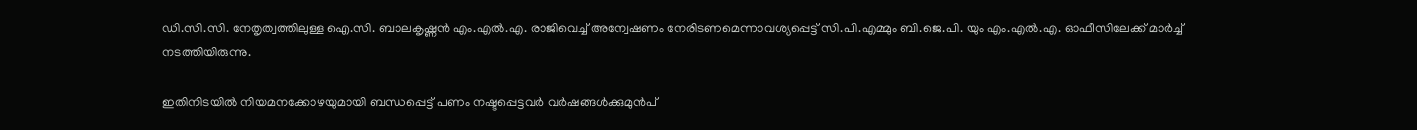ഡി.സി.സി. നേതൃത്വത്തിലുള്ള ഐ.സി. ബാലകൃഷ്ണന്‍ എം.എല്‍.എ. രാജിവെച്ച് അന്വേഷണം നേരിടണമെന്നാവശ്യപ്പെട്ട് സി.പി.എമ്മും ബി.ജെ.പി. യും എം.എല്‍.എ. ഓഫീസിലേക്ക് മാര്‍ച്ച് നടത്തിയിരുന്നു.

ഇതിനിടയില്‍ നിയമനക്കോഴയുമായി ബന്ധപ്പെട്ട് പണം നഷ്ടപ്പെട്ടവര്‍ വര്‍ഷങ്ങള്‍ക്കുമുന്‍പ്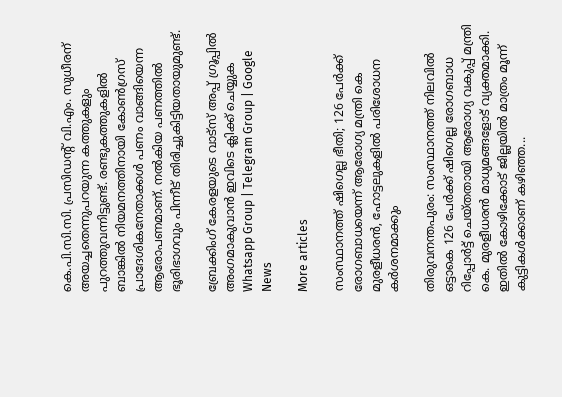കെ.പി.സി.സി. പ്രസിഡന്റ് വി.എം. സുധീരന് അയച്ചതെന്നുപറയുന്ന കത്തുകളും പുറത്തുവന്നിട്ടുണ്ട്. രണ്ടുകത്തുകളില്‍ ബാങ്കില്‍ നിയമനത്തിനായി കോണ്‍ഗ്രസ് പ്രാദേശികനേതാക്കള്‍ പണം വാങ്ങിയെന്ന ആരോപണമാണ്. നല്‍കിയ പണത്തില്‍ ഭൂരിഭാഗവും പിന്നീട് തിരിച്ചുകിട്ടിയതായുമുണ്ട്.

ബ്രേക്കിംഗ് കേരളയുടെ വാട്സ് അപ്പ് ഗ്രൂപ്പിൽ അംഗമാകുവാൻ ഇവിടെ ക്ലിക്ക് ചെയ്യുക Whatsapp Group | Telegram Group | Google News

More articles

സംസ്ഥാനത്ത് ഷിഗെല്ല ഭീതി; 126 പേർക്ക് രോഗബാധയെന്ന് ആരോഗ്യ മന്ത്രി കെ മുരളീധരൻ, ഹോട്ടലുകളിൽ പരിശോധന കർശനമാക്കും

തിരുവനന്തപുരം: സംസ്ഥാനത്ത് നിലവിൽ ഒട്ടാകെ 126 പേർക്ക് ഷിഗെല്ല രോഗബാധ റിപ്പോർട്ട് ചെയ്തതായി ആരോഗ്യ വകുപ്പ് മന്ത്രി കെ. മുരളീധരൻ മാധ്യമങ്ങളോട് വ്യക്തമാക്കി. ഇതിൽ കോഴിക്കോട് ജില്ലയിൽ മാത്രം മൂന്ന് കുട്ടികൾക്കാണ് കഴിഞ്ഞ...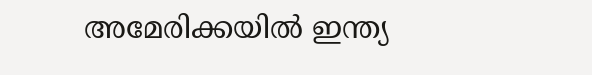അമേരിക്കയിൽ ഇന്ത്യ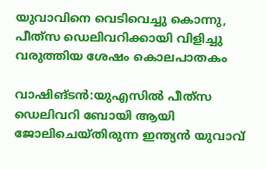യുവാവിനെ വെടിവെച്ചു കൊന്നു, പീത്‍സ ഡെലിവറിക്കായി വിളിച്ചു വരുത്തിയ ശേഷം കൊലപാതകം

വാഷിങ്ടൻ:യുഎസില്‍ പീത്‍സ ഡെലിവറി ബോയി ആയി ജോലിചെയ്തിരുന്ന ഇന്ത്യന്‍ യുവാവ്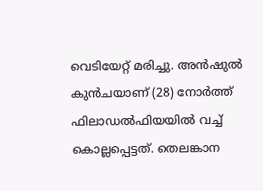വെടിയേറ്റ് മരിച്ചു. അന്‍ഷുല്‍ കുന്‍ചയാണ് (28) നോര്‍ത്ത് ഫിലാഡല്‍ഫിയയില്‍ വച്ച് കൊല്ലപ്പെട്ടത്. തെലങ്കാന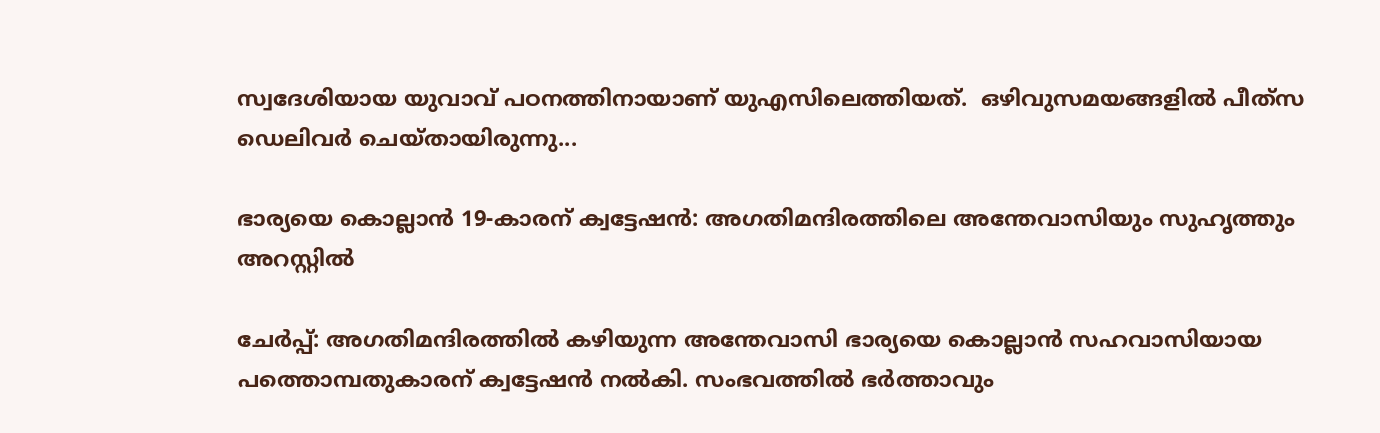സ്വദേശിയായ യുവാവ് പഠനത്തിനായാണ് യുഎസിലെത്തിയത്.  ഒഴിവുസമയങ്ങളില്‍ പീത്‍സ ഡെലിവര്‍ ചെയ്തായിരുന്നു...

ഭാര്യയെ കൊല്ലാൻ 19-കാരന് ക്വട്ടേഷൻ: അഗതിമന്ദിരത്തിലെ അന്തേവാസിയും സുഹൃത്തും അറസ്റ്റിൽ

ചേർപ്പ്: അഗതിമന്ദിരത്തിൽ കഴിയുന്ന അന്തേവാസി ഭാര്യയെ കൊല്ലാൻ സഹവാസിയായ പത്തൊമ്പതുകാരന് ക്വട്ടേഷൻ നൽകി. സംഭവത്തിൽ ഭർത്താവും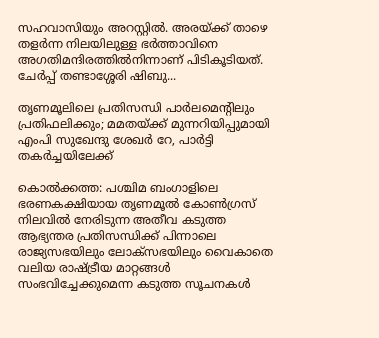സഹവാസിയും അറസ്റ്റിൽ. അരയ്ക്ക് താഴെ തളർന്ന നിലയിലുള്ള ഭർത്താവിനെ അഗതിമന്ദിരത്തിൽനിന്നാണ് പിടികൂടിയത്. ചേർപ്പ് തണ്ടാശ്ശേരി ഷിബു...

തൃണമൂലിലെ പ്രതിസന്ധി പാർലമെന്റിലും പ്രതിഫലിക്കും; മമതയ്ക്ക് മുന്നറിയിപ്പുമായി എംപി സുഖേന്ദു ശേഖർ റേ, പാർട്ടി തകർച്ചയിലേക്ക്

കൊൽക്കത്ത: പശ്ചിമ ബംഗാളിലെ ഭരണകക്ഷിയായ തൃണമൂൽ കോൺഗ്രസ് നിലവിൽ നേരിടുന്ന അതീവ കടുത്ത ആഭ്യന്തര പ്രതിസന്ധിക്ക് പിന്നാലെ രാജ്യസഭയിലും ലോക്സഭയിലും വൈകാതെ വലിയ രാഷ്ട്രീയ മാറ്റങ്ങൾ സംഭവിച്ചേക്കുമെന്ന കടുത്ത സൂചനകൾ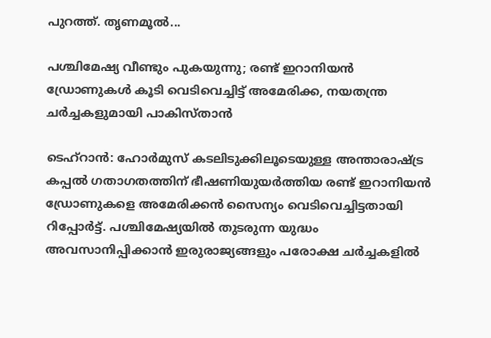പുറത്ത്. തൃണമൂൽ...

പശ്ചിമേഷ്യ വീണ്ടും പുകയുന്നു; രണ്ട് ഇറാനിയൻ ഡ്രോണുകൾ കൂടി വെടിവെച്ചിട്ട് അമേരിക്ക, നയതന്ത്ര ചർച്ചകളുമായി പാകിസ്താൻ

ടെഹ്‌റാൻ: ഹോർമുസ് കടലിടുക്കിലൂടെയുള്ള അന്താരാഷ്ട്ര കപ്പൽ ഗതാഗതത്തിന് ഭീഷണിയുയർത്തിയ രണ്ട് ഇറാനിയൻ ഡ്രോണുകളെ അമേരിക്കൻ സൈന്യം വെടിവെച്ചിട്ടതായി റിപ്പോർട്ട്. പശ്ചിമേഷ്യയിൽ തുടരുന്ന യുദ്ധം അവസാനിപ്പിക്കാൻ ഇരുരാജ്യങ്ങളും പരോക്ഷ ചർച്ചകളിൽ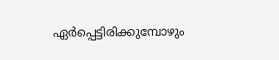ഏർപ്പെട്ടിരിക്കുമ്പോഴും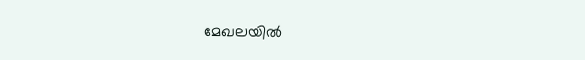മേഖലയിൽ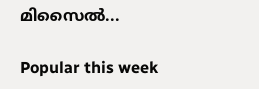മിസൈൽ...

Popular this week